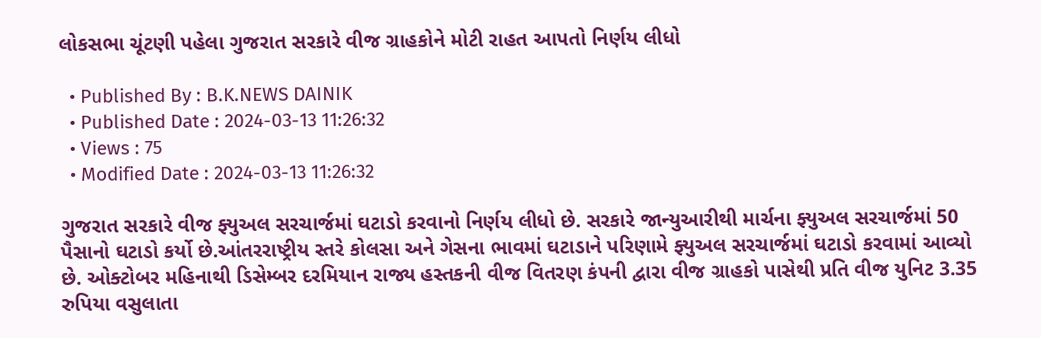લોકસભા ચૂંટણી પહેલા ગુજરાત સરકારે વીજ ગ્રાહકોને મોટી રાહત આપતો નિર્ણય લીધો

  • Published By : B.K.NEWS DAINIK
  • Published Date : 2024-03-13 11:26:32
  • Views : 75
  • Modified Date : 2024-03-13 11:26:32

ગુજરાત સરકારે વીજ ફ્યુઅલ સરચાર્જમાં ઘટાડો કરવાનો નિર્ણય લીધો છે. સરકારે જાન્યુઆરીથી માર્ચના ફ્યુઅલ સરચાર્જમાં 50 પૈસાનો ઘટાડો કર્યો છે.આંતરરાષ્ટ્રીય સ્તરે કોલસા અને ગેસના ભાવમાં ઘટાડાને પરિણામે ફ્યુઅલ સરચાર્જમાં ઘટાડો કરવામાં આવ્યો છે. ઓક્ટોબર મહિનાથી ડિસેમ્બર દરમિયાન રાજ્ય હસ્તકની વીજ વિતરણ કંપની દ્વારા વીજ ગ્રાહકો પાસેથી પ્રતિ વીજ યુનિટ 3.35 રુપિયા વસુલાતા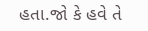હતા.જો કે હવે તે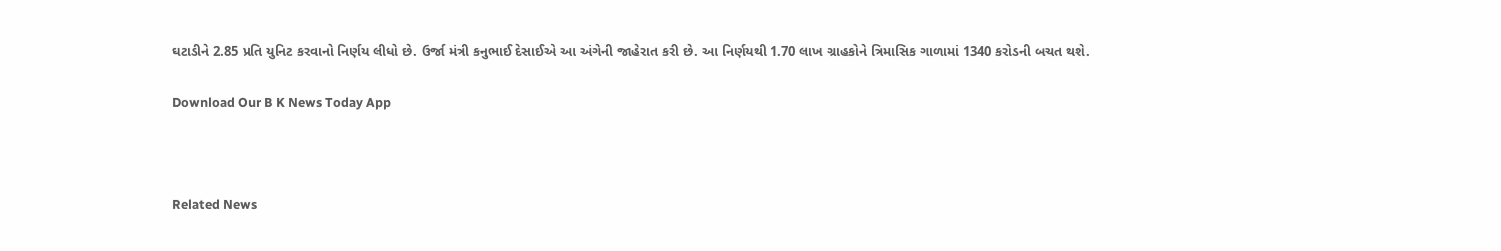ઘટાડીને 2.85 પ્રતિ યુનિટ કરવાનો નિર્ણય લીધો છે. ઉર્જા મંત્રી કનુભાઈ દેસાઈએ આ અંગેની જાહેરાત કરી છે. આ નિર્ણયથી 1.70 લાખ ગ્રાહકોને ત્રિમાસિક ગાળામાં 1340 કરોડની બચત થશે.

Download Our B K News Today App



Related News